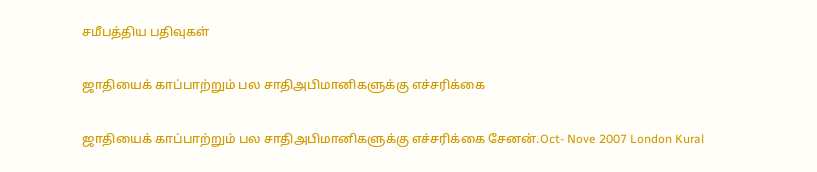சமீபத்திய பதிவுகள்

ஜாதியைக் காப்பாற்றும் பல சாதிஅபிமானிகளுக்கு எச்சரிக்கை

ஜாதியைக் காப்பாற்றும் பல சாதிஅபிமானிகளுக்கு எச்சரிக்கை சேனன்.Oct- Nove 2007 London Kural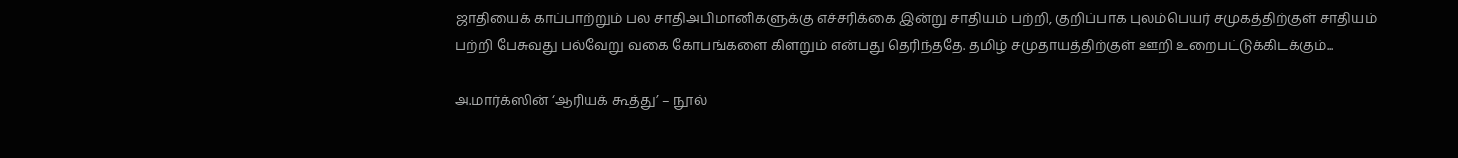ஜாதியைக் காப்பாற்றும் பல சாதிஅபிமானிகளுக்கு எச்சரிக்கை இன்று சாதியம் பற்றி, குறிப்பாக புலம்பெயர் சமுகத்திற்குள் சாதியம் பற்றி பேசுவது பல்வேறு வகை கோபங்களை கிளறும் என்பது தெரிந்ததே. தமிழ் சமுதாயத்திற்குள் ஊறி உறைபட்டுக்கிடக்கும்...

அ.மார்க்ஸின் ‘ஆரியக் கூத்து’ – நூல்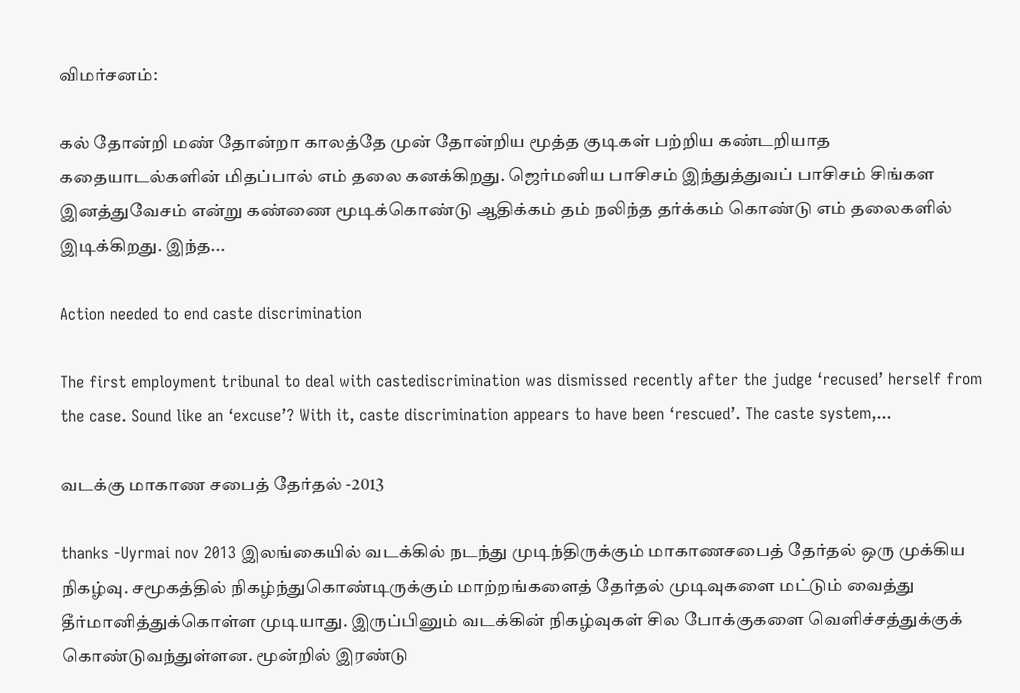விமர்சனம்:

கல் தோன்றி மண் தோன்றா காலத்தே முன் தோன்றிய மூத்த குடிகள் பற்றிய கண்டறியாத கதையாடல்களின் மிதப்பால் எம் தலை கனக்கிறது. ஜெர்மனிய பாசிசம் இந்துத்துவப் பாசிசம் சிங்கள இனத்துவேசம் என்று கண்ணை மூடிக்கொண்டு ஆதிக்கம் தம் நலிந்த தர்க்கம் கொண்டு எம் தலைகளில் இடிக்கிறது. இந்த...

Action needed to end caste discrimination

The first employment tribunal to deal with castediscrimination was dismissed recently after the judge ‘recused’ herself from the case. Sound like an ‘excuse’? With it, caste discrimination appears to have been ‘rescued’. The caste system,...

வடக்கு மாகாண சபைத் தேர்தல் -2013

thanks -Uyrmai nov 2013 இலங்கையில் வடக்கில் நடந்து முடிந்திருக்கும் மாகாணசபைத் தேர்தல் ஒரு முக்கிய நிகழ்வு. சமூகத்தில் நிகழ்ந்துகொண்டிருக்கும் மாற்றங்களைத் தேர்தல் முடிவுகளை மட்டும் வைத்து தீர்மானித்துக்கொள்ள முடியாது. இருப்பினும் வடக்கின் நிகழ்வுகள் சில போக்குகளை வெளிச்சத்துக்குக் கொண்டுவந்துள்ளன. மூன்றில் இரண்டு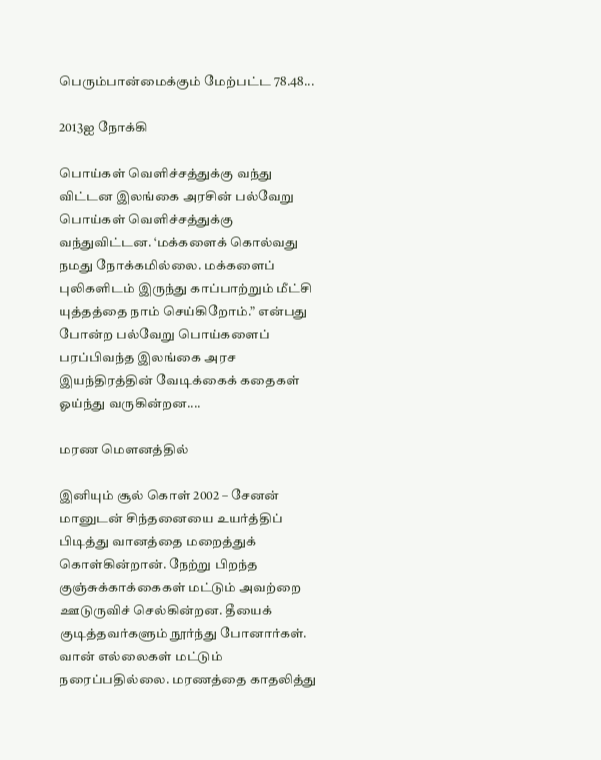பெரும்பான்மைக்கும் மேற்பட்ட 78.48...

2013ஐ நோக்கி

பொய்கள் வெளிச்சத்துக்கு வந்து விட்டன இலங்கை அரசின் பல்வேறு பொய்கள் வெளிச்சத்துக்கு வந்துவிட்டன. ‘மக்களைக் கொல்வது நமது நோக்கமில்லை. மக்களைப் புலிகளிடம் இருந்து காப்பாற்றும் மீட்சி யுத்தத்தை நாம் செய்கிறோம்.” என்பது போன்ற பல்வேறு பொய்களைப் பரப்பிவந்த இலங்கை அரச இயந்திரத்தின் வேடிக்கைக் கதைகள் ஓய்ந்து வருகின்றன....

மரண மௌனத்தில்

இனியும் சூல் கொள் 2002 – சேனன் மானுடன் சிந்தனையை உயர்த்திப் பிடித்து வானத்தை மறைத்துக் கொள்கின்றான். நேற்று பிறந்த குஞ்சுக்காக்கைகள் மட்டும் அவற்றை ஊடுருவிச் செல்கின்றன. தீயைக் குடித்தவர்களும் நூர்ந்து போனார்கள். வான் எல்லைகள் மட்டும் நரைப்பதில்லை. மரணத்தை காதலித்து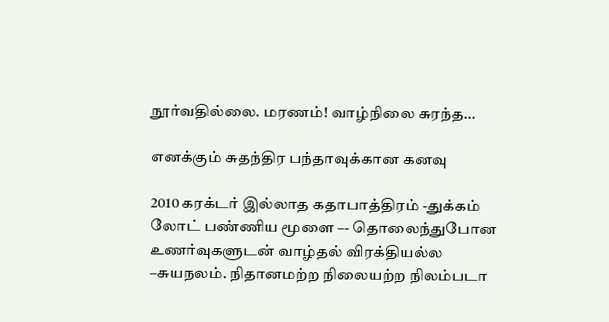நூர்வதில்லை. மரணம்! வாழ்நிலை சுரந்த...

எனக்கும் சுதந்திர பந்தாவுக்கான கனவு

2010 கரக்டர் இல்லாத கதாபாத்திரம் -துக்கம் லோட் பண்ணிய மூளை –- தொலைந்துபோன உணர்வுகளுடன் வாழ்தல் விரக்தியல்ல –சுயநலம். நிதானமற்ற நிலையற்ற நிலம்படா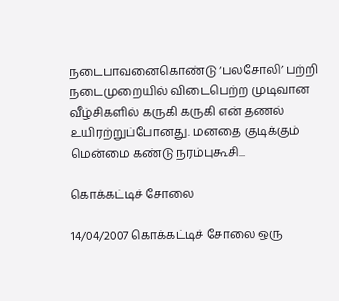நடைபாவனைகொண்டு ‘பலசோலி’ பற்றி நடைமுறையில் விடைபெற்ற முடிவான வீழ்சிகளில் கருகி கருகி என் தணல் உயிரற்றுப்போனது. மனதை குடிக்கும் மென்மை கண்டு நரம்புகூசி...

கொக்கட்டிச் சோலை

14/04/2007 கொக்கட்டிச் சோலை ஒரு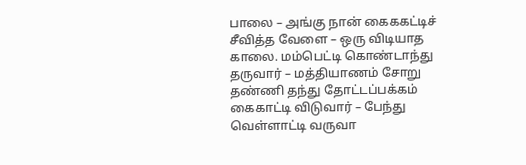பாலை – அங்கு நான் கைககட்டிச் சீவித்த வேளை – ஒரு விடியாத காலை. மம்பெட்டி கொண்டாந்து தருவார் – மத்தியாணம் சோறு தண்ணி தந்து தோட்டப்பக்கம் கைகாட்டி விடுவார் – பேந்து வெள்ளாட்டி வருவா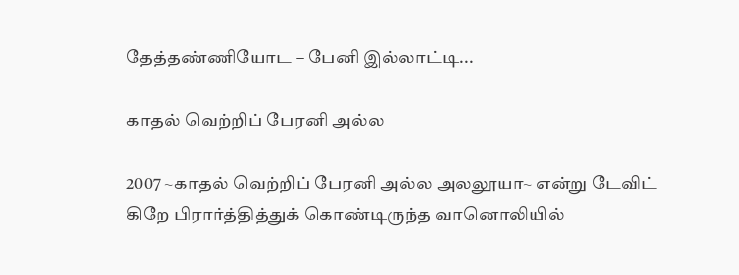தேத்தண்ணியோட – பேனி இல்லாட்டி...

காதல் வெற்றிப் பேரனி அல்ல

2007 ~காதல் வெற்றிப் பேரனி அல்ல அலலூயா~ என்று டேவிட் கிறே பிரார்த்தித்துக் கொண்டிருந்த வானொலியில்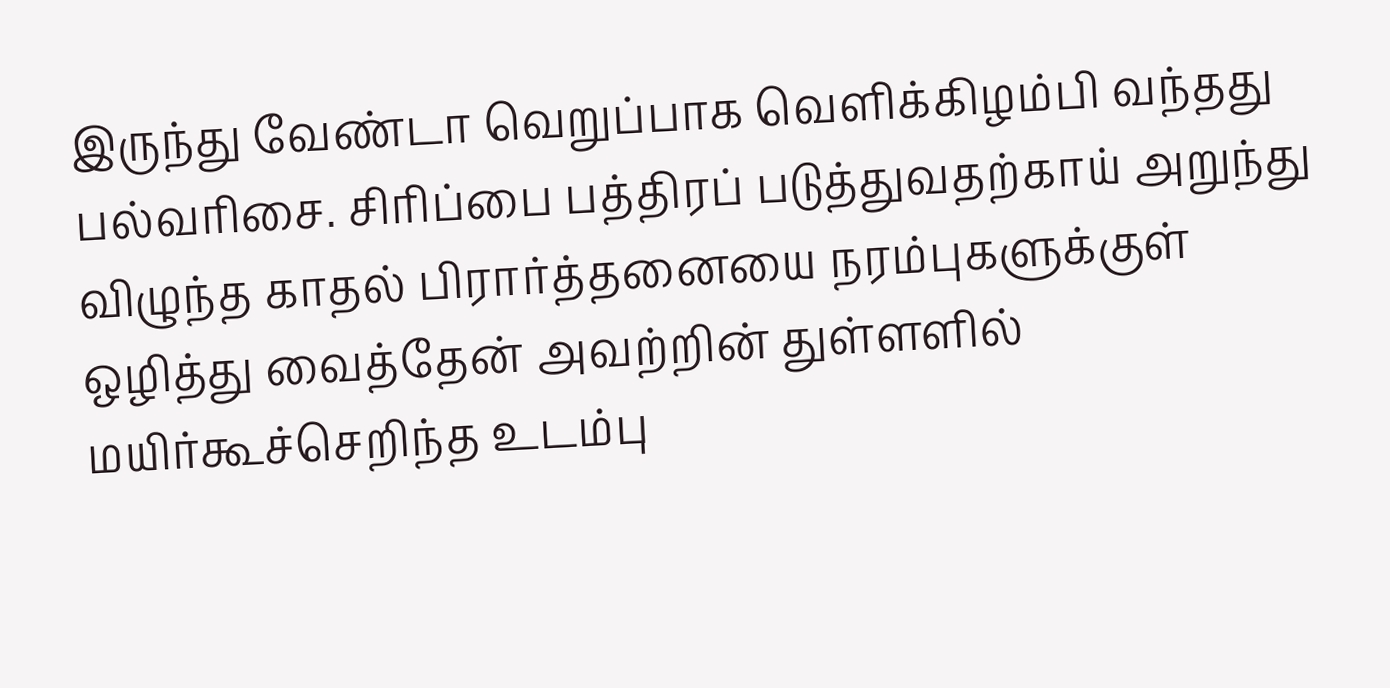இருந்து வேண்டா வெறுப்பாக வெளிக்கிழம்பி வந்தது பல்வரிசை. சிரிப்பை பத்திரப் படுத்துவதற்காய் அறுந்து விழுந்த காதல் பிரார்த்தனையை நரம்புகளுக்குள் ஒழித்து வைத்தேன் அவற்றின் துள்ளளில் மயிர்கூச்செறிந்த உடம்பு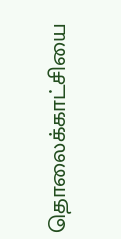தொலைக்காட்சியை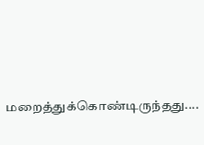மறைத்துக்கொண்டிருந்தது....